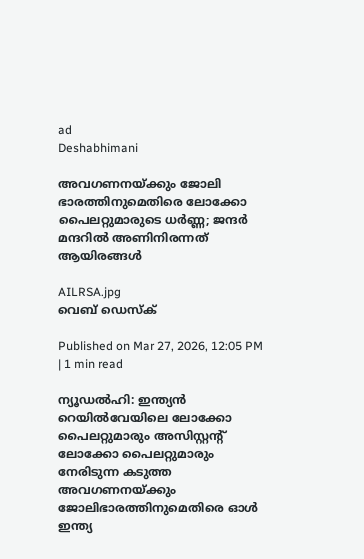ad
Deshabhimani

അവഗണനയ്ക്കും ജോലി ഭാരത്തിനുമെതിരെ ലോക്കോ പൈലറ്റുമാരുടെ ധർണ്ണ; ജന്ദർ മന്ദറിൽ അണിനിരന്നത് ആയിരങ്ങൾ

AILRSA.jpg
വെബ് ഡെസ്ക്

Published on Mar 27, 2026, 12:05 PM | 1 min read

ന്യൂഡൽഹി: ഇന്ത്യൻ റെയിൽവേയിലെ ലോക്കോ പൈലറ്റുമാരും അസിസ്റ്റന്റ് ലോക്കോ പൈലറ്റുമാരും നേരിടുന്ന കടുത്ത അവഗണനയ്ക്കും ജോലിഭാരത്തിനുമെതിരെ ഓൾ ഇന്ത്യ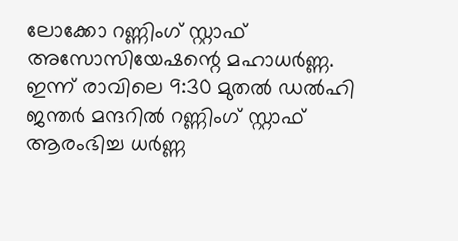ലോക്കോ റണ്ണിംഗ് സ്റ്റാഫ് അസോസിയേഷന്റെ മഹാധർണ്ണ. ഇന്ന് രാവിലെ 9:30 മുതൽ ഡൽഹി ജന്തർ മന്ദറിൽ റണ്ണിംഗ് സ്റ്റാഫ് ആരംഭിച്ച ധർണ്ണ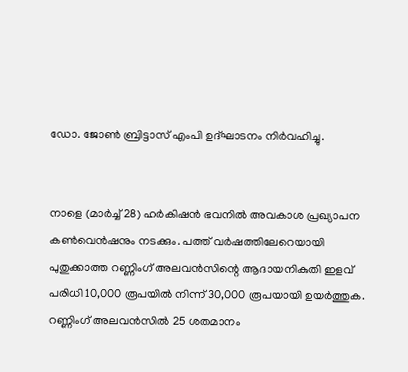ഡോ. ജോൺ ബ്രിട്ടാസ് എംപി ഉദ്‌ഘാടനം നിർവഹിച്ചു.


നാളെ (മാർച്ച് 28) ഹർകിഷൻ ഭവനിൽ അവകാശ പ്രഖ്യാപന കൺവെൻഷനും നടക്കും. പത്ത് വർഷത്തിലേറെയായി പുതുക്കാത്ത റണ്ണിംഗ് അലവൻസിന്റെ ആദായനികുതി ഇളവ് പരിധി 10,000 രൂപയിൽ നിന്ന് 30,000 രൂപയായി ഉയർത്തുക. റണ്ണിംഗ് അലവൻസിൽ 25 ശതമാനം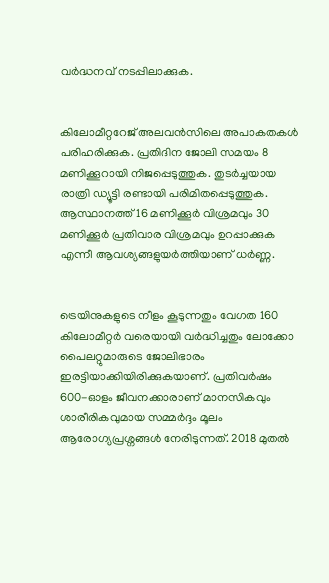വർദ്ധനവ് നടപ്പിലാക്കുക.


കിലോമീറ്ററേജ് അലവൻസിലെ അപാകതകൾ പരിഹരിക്കുക. പ്രതിദിന ജോലി സമയം 8 മണിക്കൂറായി നിജപ്പെടുത്തുക. തുടർച്ചയായ രാത്രി ഡ്യൂട്ടി രണ്ടായി പരിമിതപ്പെടുത്തുക. ആസ്ഥാനത്ത് 16 മണിക്കൂർ വിശ്രമവും 30 മണിക്കൂർ പ്രതിവാര വിശ്രമവും ഉറപ്പാക്കുക എന്നീ ആവശ്യങ്ങളുയർത്തിയാണ് ധർണ്ണ.


ട്രെയിനുകളുടെ നീളം കൂടുന്നതും വേഗത 160 കിലോമീറ്റർ വരെയായി വർദ്ധിച്ചതും ലോക്കോ പൈലറ്റുമാരുടെ ജോലിഭാരം ഇരട്ടിയാക്കിയിരിക്കുകയാണ്. പ്രതിവർഷം 600-ഓളം ജീവനക്കാരാണ് മാനസികവും ശാരീരികവുമായ സമ്മർദ്ദം മൂലം ആരോഗ്യപ്രശ്നങ്ങൾ നേരിടുന്നത്. 2018 മുതൽ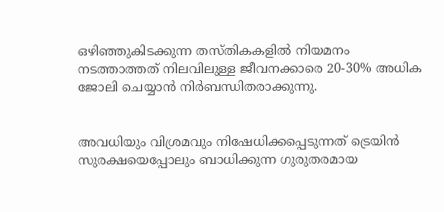ഒഴിഞ്ഞുകിടക്കുന്ന തസ്തികകളിൽ നിയമനം നടത്താത്തത് നിലവിലുള്ള ജീവനക്കാരെ 20-30% അധിക ജോലി ചെയ്യാൻ നിർബന്ധിതരാക്കുന്നു.


അവധിയും വിശ്രമവും നിഷേധിക്കപ്പെടുന്നത് ട്രെയിൻ സുരക്ഷയെപ്പോലും ബാധിക്കുന്ന ഗുരുതരമായ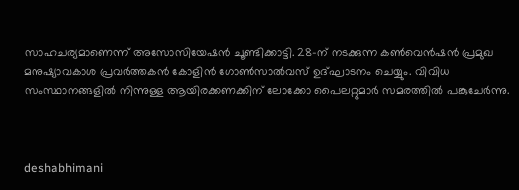സാഹചര്യമാണെന്ന് അസോസിയേഷൻ ചൂണ്ടിക്കാട്ടി. 28-ന് നടക്കുന്ന കൺവെൻഷൻ പ്രമുഖ മനുഷ്യാവകാശ പ്രവർത്തകൻ കോളിൻ ഗോൺസാൽവസ് ഉദ്ഘാടനം ചെയ്യും. വിവിധ സംസ്ഥാനങ്ങളിൽ നിന്നുള്ള ആയിരക്കണക്കിന് ലോക്കോ പൈലറ്റുമാർ സമരത്തിൽ പങ്കുചേർന്നു.



deshabhimani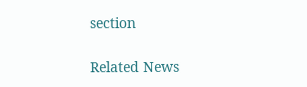section

Related News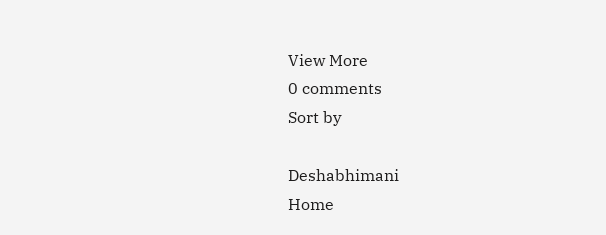View More
0 comments
Sort by

Deshabhimani
Home